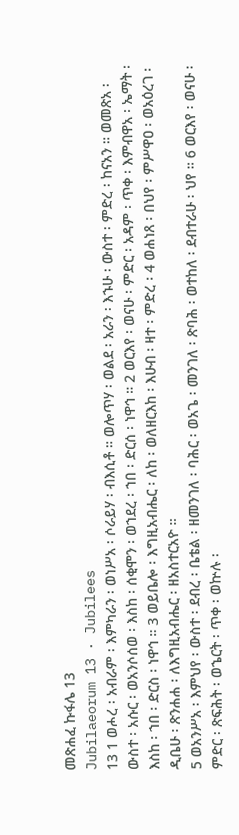መጽሐፈ ኩፋሌ 13
Jubilaeorum 13 · Jubilees
13 1 ወሖረ ፡ አብራም ፡ እምካራን ፡ ወነሥአ ፡ ሶራይሃ ፡ ብእሲቶ ። ወሎጥሃ ፡ ወልደ ፡ አራን ፡ እኁሁ ፡ ውስተ ፡ ምድረ ፡ ከናአን ። ወመጽአ ፡ ውስተ ፡ አሱር ፡ ወአንሶሰወ ፡ እስከ ፡ ሰቂሞን ፡ ወኀደረ ፡ ኀበ ፡ ድርሰ ፡ ነዋኅ ። 2 ወርእየ ፡ ወናሁ ፡ ምድር ፡ አዳም ፡ ጥቀ ፡ እምብዋአ ፡ ኤማት ፡ እስከ ፡ ኀበ ፡ ድርስ ፡ ነዋኅ ። 3 ወይቤሎ ፡ እግዚአብሔር ፡ ለከ ፡ ወለዘርእከ ፡ እሁብ ፡ ዛተ ፡ ምድረ ፡ 4 ወሐነጸ ፡ በህየ ፡ ምሥዋዐ ፡ ወአዕረገ ፡ ዲቤሁ ፡ ጽንሐሐ ፡ ለእግዚአብሔር ፡ ዘአስተርአዮ ።
5 ወአንሥአ ፡ እምህየ ፡ ውስተ ፡ ደብረ ፡ ቤቴል ፡ ዘመንገለ ፡ ባሕር ፡ ወአጌ ፡ መንገለ ፡ ጽባሕ ፡ ወተከለ ፡ ደብተራሁ ፡ ህየ ። 6 ወርእየ ፡ ወናሁ ፡ ምድር ፡ ጽፍሕት ፡ ወኄርት ፡ ጥቀ ፡ ወኵሉ ፡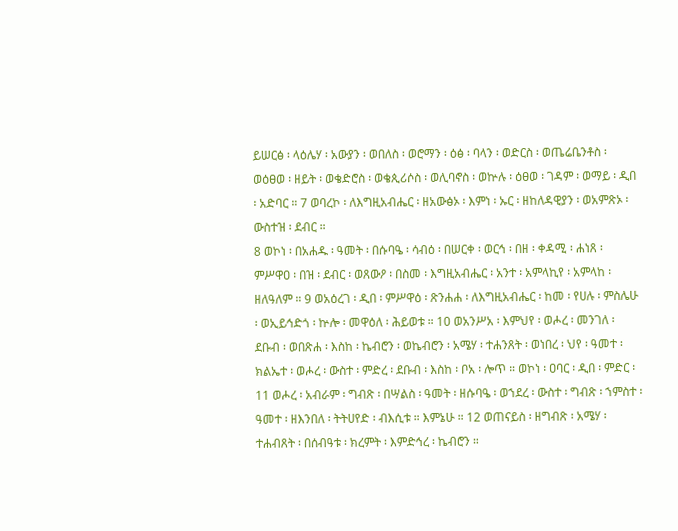ይሠርፅ ፡ ላዕሌሃ ፡ አውያን ፡ ወበለስ ፡ ወሮማን ፡ ዕፅ ፡ ባላን ፡ ወድርስ ፡ ወጤሬቤንቶስ ፡ ወዕፀወ ፡ ዘይት ፡ ወቄድሮስ ፡ ወቄጲሪሶስ ፡ ወሊባኖስ ፡ ወኵሉ ፡ ዕፀወ ፡ ገዳም ፡ ወማይ ፡ ዲበ ፡ አድባር ። 7 ወባረኮ ፡ ለእግዚአብሔር ፡ ዘአውፅኦ ፡ እምነ ፡ ኡር ፡ ዘከለዳዊያን ፡ ወአምጽኦ ፡ ውስተዝ ፡ ደብር ።
8 ወኮነ ፡ በአሐዱ ፡ ዓመት ፡ በሱባዔ ፡ ሳብዕ ፡ በሠርቀ ፡ ወርኅ ፡ በዘ ፡ ቀዳሚ ፡ ሐነጸ ፡ ምሥዋዐ ፡ በዝ ፡ ደብር ፡ ወጸውዖ ፡ በስመ ፡ እግዚአብሔር ፡ አንተ ፡ አምላኪየ ፡ አምላከ ፡ ዘለዓለም ። 9 ወአዕረገ ፡ ዲበ ፡ ምሥዋዕ ፡ ጽንሐሐ ፡ ለእግዚአብሔር ፡ ከመ ፡ የሀሉ ፡ ምስሌሁ ፡ ወኢይኅድጎ ፡ ኵሎ ፡ መዋዕለ ፡ ሕይወቱ ። 10 ወአንሥአ ፡ እምህየ ፡ ወሖረ ፡ መንገለ ፡ ደቡብ ፡ ወበጽሐ ፡ እስከ ፡ ኬብሮን ፡ ወኬብሮን ፡ አሜሃ ፡ ተሐንጸት ፡ ወነበረ ፡ ህየ ፡ ዓመተ ፡ ክልኤተ ፡ ወሖረ ፡ ውስተ ፡ ምድረ ፡ ደቡብ ፡ እስከ ፡ ቦአ ፡ ሎጥ ። ወኮነ ፡ ዐባር ፡ ዲበ ፡ ምድር ፡ 11 ወሖረ ፡ አብራም ፡ ግብጽ ፡ በሣልስ ፡ ዓመት ፡ ዘሱባዔ ፡ ወኀደረ ፡ ውስተ ፡ ግብጽ ፡ ኀምስተ ፡ ዓመተ ፡ ዘእንበለ ፡ ትትሀየድ ፡ ብእሲቱ ። እምኔሁ ። 12 ወጠናይስ ፡ ዘግብጽ ፡ አሜሃ ፡ ተሐብጸት ፡ በሰብዓቱ ፡ ክረምት ፡ እምድኅረ ፡ ኬብሮን ።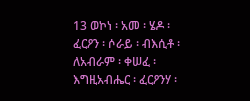13 ወኮነ ፡ አመ ፡ ሄዶ ፡ ፈርዖን ፡ ሶራይ ፡ ብእሲቶ ፡ ለአብራም ፡ ቀሠፈ ፡ እግዚአብሔር ፡ ፈርዖንሃ ፡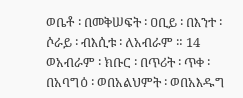ወቤቶ ፡ በመቅሠፍት ፡ ዐቢይ ፡ በእንተ ፡ ሶራይ ፡ ብእሲቱ ፡ ለአብራም ። 14 ወአብራም ፡ ክቡር ፡ በጥሪት ፡ ጥቀ ፡ በአባግዕ ፡ ወበአልህምት ፡ ወበአእዱግ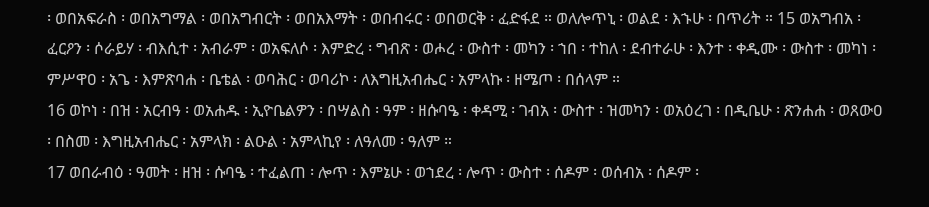፡ ወበአፍራስ ፡ ወበአግማል ፡ ወበአግብርት ፡ ወበአእማት ፡ ወበብሩር ፡ ወበወርቅ ፡ ፈድፋደ ። ወለሎጥኒ ፡ ወልደ ፡ እኁሁ ፡ በጥሪት ። 15 ወአግብአ ፡ ፈርዖን ፡ ሶራይሃ ፡ ብእሲተ ፡ አብራም ፡ ወአፍለሶ ፡ እምድረ ፡ ግብጽ ፡ ወሖረ ፡ ውስተ ፡ መካን ፡ ኀበ ፡ ተከለ ፡ ደብተራሁ ፡ እንተ ፡ ቀዲሙ ፡ ውስተ ፡ መካነ ፡ ምሥዋዐ ፡ አጌ ፡ እምጽባሐ ፡ ቤቴል ፡ ወባሕር ፡ ወባሪኮ ፡ ለእግዚአብሔር ፡ አምላኩ ፡ ዘሜጦ ፡ በሰላም ።
16 ወኮነ ፡ በዝ ፡ አርብዓ ፡ ወአሐዱ ፡ ኢዮቤልዎን ፡ በሣልስ ፡ ዓም ፡ ዘሱባዔ ፡ ቀዳሚ ፡ ገብአ ፡ ውስተ ፡ ዝመካን ፡ ወአዕረገ ፡ በዲቤሁ ፡ ጽንሐሐ ፡ ወጸውዐ ፡ በስመ ፡ እግዚአብሔር ፡ አምላክ ፡ ልዑል ፡ አምላኪየ ፡ ለዓለመ ፡ ዓለም ።
17 ወበራብዕ ፡ ዓመት ፡ ዘዝ ፡ ሱባዔ ፡ ተፈልጠ ፡ ሎጥ ፡ እምኔሁ ፡ ወኀደረ ፡ ሎጥ ፡ ውስተ ፡ ሰዶም ፡ ወሰብአ ፡ ሰዶም ፡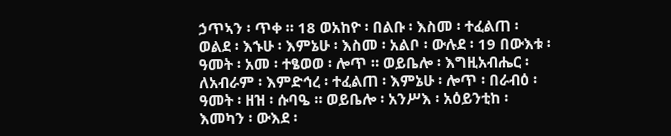ኃጥኣን ፡ ጥቀ ። 18 ወአከዮ ፡ በልቡ ፡ እስመ ፡ ተፈልጠ ፡ ወልደ ፡ እኁሁ ፡ እምኔሁ ፡ እስመ ፡ አልቦ ፡ ውሉደ ፡ 19 በውእቱ ፡ ዓመት ፡ አመ ፡ ተፄወወ ፡ ሎጥ ። ወይቤሎ ፡ እግዚአብሔር ፡ ለአብራም ፡ እምድኅረ ፡ ተፈልጠ ፡ እምኔሁ ፡ ሎጥ ፡ በራብዕ ፡ ዓመት ፡ ዘዝ ፡ ሱባዔ ። ወይቤሎ ፡ አንሥእ ፡ አዕይንቲከ ፡ እመካን ፡ ውእደ ፡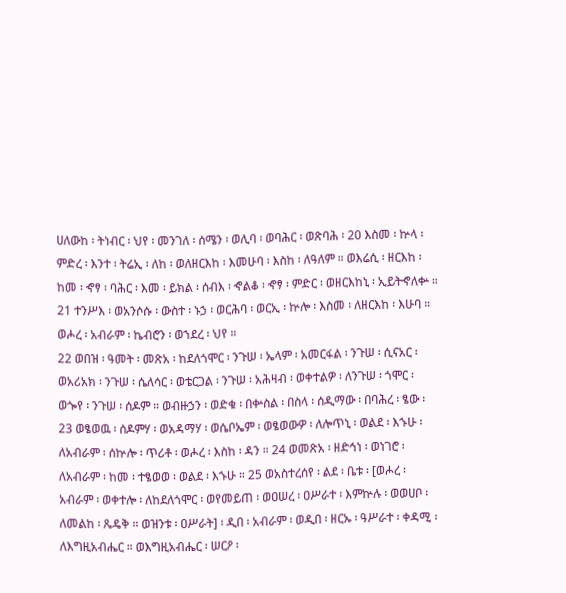ሀለውከ ፡ ትነብር ፡ ህየ ፡ መንገለ ፡ ሰሜን ፡ ወሊባ ፡ ወባሕር ፡ ወጽባሕ ፡ 20 እስመ ፡ ኵላ ፡ ምድረ ፡ እንተ ፡ ትሬኢ ፡ ለከ ፡ ወለዘርእከ ፡ እመሁባ ፡ እስከ ፡ ለዓለም ። ወእሬሲ ፡ ዘርእከ ፡ ከመ ፡ ኆፃ ፡ ባሕር ፡ እመ ፡ ይክል ፡ ሰብእ ፡ ኆልቆ ፡ ኆፃ ፡ ምድር ፡ ወዘርእከኒ ፡ ኢይትኆለቍ ። 21 ተንሥእ ፡ ወአንሶሱ ፡ ውስተ ፡ ኑኃ ፡ ወርሕባ ፡ ወርኢ ፡ ኵሎ ፡ እስመ ፡ ለዘርእከ ፡ እሁባ ። ወሖረ ፡ አብራም ፡ ኬብሮን ፡ ወኀደረ ፡ ህየ ።
22 ወበዝ ፡ ዓመት ፡ መጽአ ፡ ከደለጎሞር ፡ ንጉሠ ፡ ኤላም ፡ አመርፋል ፡ ንጉሠ ፡ ሲናአር ፡ ወአሪአክ ፡ ንጉሠ ፡ ሴለሳር ፡ ወቴርጋል ፡ ንጉሠ ፡ አሕዛብ ፡ ወቀተልዎ ፡ ለንጉሠ ፡ ጎሞር ፡ ወጐየ ፡ ንጉሠ ፡ ሰዶም ። ወብዙኃን ፡ ወድቁ ፡ በቍስል ፡ በስላ ፡ ሰዲማው ፡ በባሕረ ፡ ፄው ፡ 23 ወፄወዉ ፡ ሰዶምሃ ፡ ወአዳማሃ ፡ ወሴቦኤም ፡ ወፄወውዎ ፡ ለሎጥኒ ፡ ወልደ ፡ እኁሁ ፡ ለአብራም ፡ ሰኵሎ ፡ ጥሪቶ ፡ ወሖረ ፡ እስከ ፡ ዳን ። 24 ወመጽአ ፡ ዘድኅነ ፡ ወነገሮ ፡ ለአብራም ፡ ከመ ፡ ተፄወወ ፡ ወልደ ፡ እኁሁ ። 25 ወአስተረሰየ ፡ ልደ ፡ ቤቱ ፡ [ወሖረ ፡ አብራም ፡ ወቀተሎ ፡ ለከደለጎሞር ፡ ወየመይጠ ፡ ወዐሠረ ፡ ዐሥራተ ፡ እምኵሉ ፡ ወወሀቦ ፡ ለመልከ ፡ ጼዴቅ ። ወዝንቱ ፡ ዐሥራት] ፡ ዲበ ፡ አብራም ፡ ወዲበ ፡ ዘርኡ ፡ ዓሥራተ ፡ ቀዳሚ ፡ ለእግዚአብሔር ። ወእግዚአብሔር ፡ ሠርዖ ፡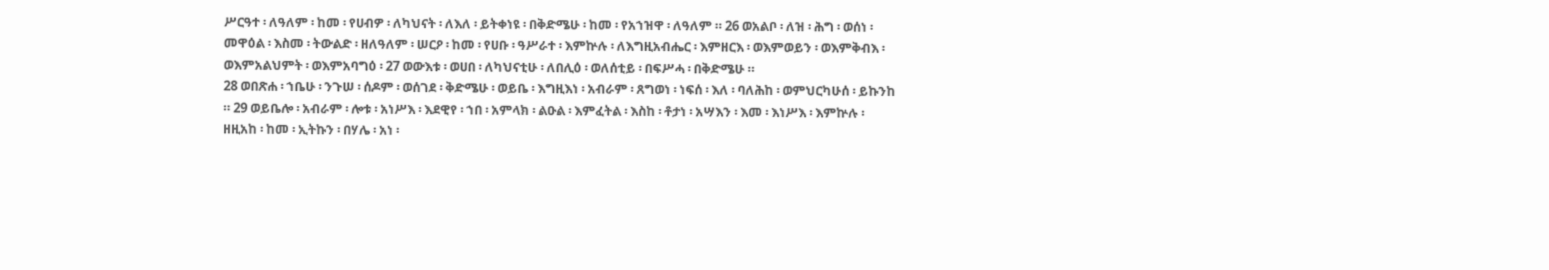ሥርዓተ ፡ ለዓለም ፡ ከመ ፡ የሀብዎ ፡ ለካህናት ፡ ለእለ ፡ ይትቀነዩ ፡ በቅድሜሁ ፡ ከመ ፡ የአኀዝዋ ፡ ለዓለም ። 26 ወአልቦ ፡ ለዝ ፡ ሕግ ፡ ወሰነ ፡ መዋዕል ፡ እስመ ፡ ትውልድ ፡ ዘለዓለም ፡ ሠርዖ ፡ ከመ ፡ የሀቡ ፡ ዓሥራተ ፡ እምኵሉ ፡ ለእግዚአብሔር ፡ እምዘርእ ፡ ወእምወይን ፡ ወእምቅብእ ፡ ወእምአልህምት ፡ ወእምአባግዕ ፡ 27 ወውእቱ ፡ ወሀበ ፡ ለካህናቲሁ ፡ ለበሊዕ ፡ ወለሰቲይ ፡ በፍሥሓ ፡ በቅድሜሁ ።
28 ወበጽሐ ፡ ኀቤሁ ፡ ንጉሠ ፡ ሰዶም ፡ ወሰገደ ፡ ቅድሜሁ ፡ ወይቤ ፡ እግዚእነ ፡ አብራም ፡ ጸግወነ ፡ ነፍሰ ፡ እለ ፡ ባለሕከ ፡ ወምህርካሁሰ ፡ ይኩንከ ። 29 ወይቤሎ ፡ አብራም ፡ ሎቱ ፡ አነሥእ ፡ እደዊየ ፡ ኀበ ፡ አምላክ ፡ ልዑል ፡ እምፈትል ፡ እስከ ፡ ቶታነ ፡ አሣእን ፡ እመ ፡ እነሥእ ፡ እምኵሉ ፡ ዘዚአከ ፡ ከመ ፡ ኢትኩን ፡ በሃሌ ፡ አነ ፡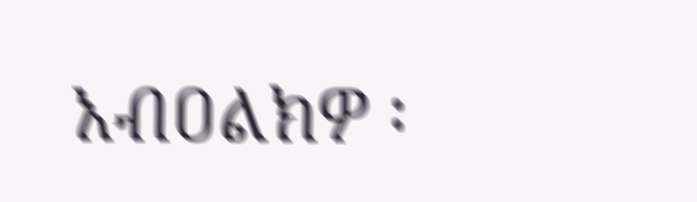አብዐልክዎ ፡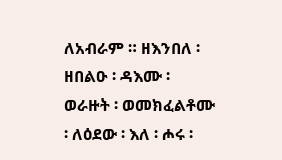ለአብራም ። ዘእንበለ ፡ ዘበልዑ ፡ ዳእሙ ፡ ወራዙት ፡ ወመክፈልቶሙ ፡ ለዕደው ፡ እለ ፡ ሖሩ ፡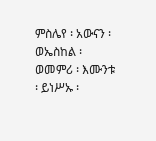ምስሌየ ፡ አውናን ፡ ወኤስከል ፡ ወመምሪ ፡ እሙንቱ ፡ ይነሥኡ ፡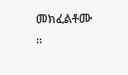መክፈልቶሙ ።